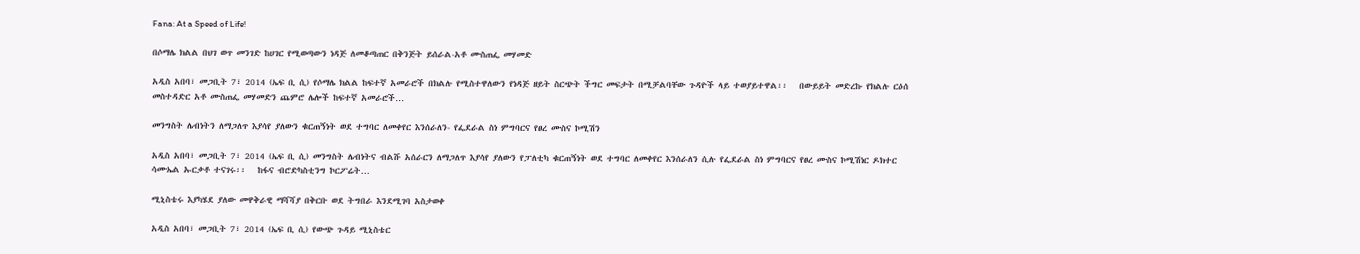Fana: At a Speed of Life!

በሶማሌ ክልል በህገ ወጥ መንገድ ከሀገር የሚወጣውን ነዳጅ ለመቆጣጠር በቅንጅት ይሰራል-አቶ ሙስጠፌ መሃመድ

አዲስ አበባ፣ መጋቢት 7፣ 2014 (ኤፍ ቢ ሲ) የሶማሌ ክልል ከፍተኛ አመራሮች በክልሉ የሚስተዋለውን የነዳጅ ዘይት ስርጭት ችግር መፍታት በሚቻልባቸው ጉዳዮች ላይ ተወያይተዋል፡፡   በውይይት መድረኩ የክልሉ ርዕሰ መስተዳድር አቶ ሙስጠፌ መሃመድን ጨምሮ ሌሎች ከፍተኛ አመራሮች…

መንግስት ሌብነትን ለማጋለጥ እያሳየ ያለውን ቁርጠኝነት ወደ ተግባር ለመቀየር እንሰራለን- የፌደራል ስነ ምግባርና የፀረ ሙስና ኮሚሽን

አዲስ አበባ፣ መጋቢት 7፣ 2014 (ኤፍ ቢ ሲ) መንግስት ሌብነትና ብልሹ አሰራርን ለማጋለጥ እያሳየ ያለውን የፓለቲካ ቁርጠኝነት ወደ ተግባር ለመቀየር እንሰራለን ሲሉ የፌደራል ስነ ምግባርና የፀረ ሙስና ኮሚሽነር ዶክተር ሳሙኤል ኡርቃቶ ተናገሩ፡፡   ከፋና ብሮድካስቲንግ ኮርፖሬት…

ሚኒስቴሩ እያካሄደ ያለው መዋቅራዊ ማሻሻያ በቅርቡ ወደ ትግበራ እንደሚገባ አስታወቀ

አዲስ አበባ፣ መጋቢት 7፣ 2014 (ኤፍ ቢ ሲ) የውጭ ጉዳይ ሚኒስቴር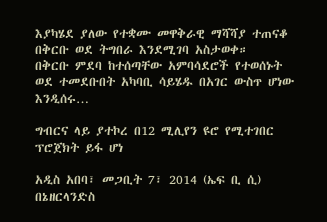እያካሄደ ያለው የተቋሙ መዋቅራዊ ማሻሻያ ተጠናቆ በቅርቡ ወደ ትግበራ እንደሚገባ አስታወቀ።   በቅርቡ ምደባ ከተሰጣቸው አምባሳደሮች የተወሰኑት ወደ ተመደቡበት አካባቢ ሳይሄዱ በአገር ውስጥ ሆነው እንዲሰሩ…

ግብርና ላይ ያተኮረ በ12 ሚሊየን ዩሮ የሚተገበር ፕሮጀክት ይፋ ሆነ

አዲስ አበባ፣ መጋቢት 7፣ 2014 (ኤፍ ቢ ሲ) በኔዘርላንድስ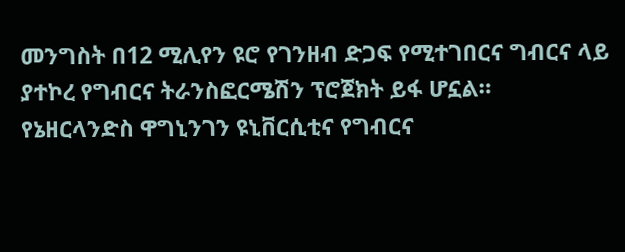መንግስት በ12 ሚሊየን ዩሮ የገንዘብ ድጋፍ የሚተገበርና ግብርና ላይ ያተኮረ የግብርና ትራንስፎርሜሽን ፕሮጀክት ይፋ ሆኗል።   የኔዘርላንድስ ዋግኒንገን ዩኒቨርሲቲና የግብርና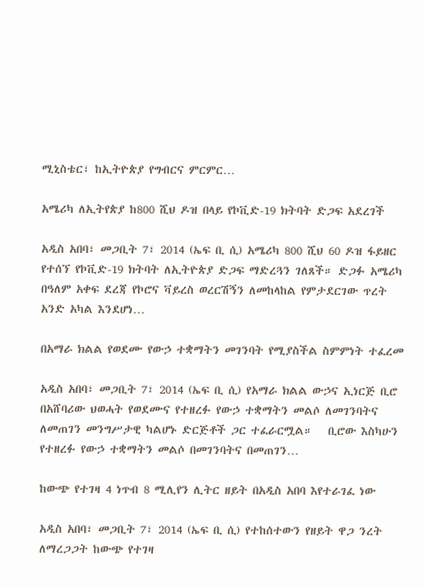ሚኒስቴር፣ ከኢትዮጵያ የግብርና ምርምር…

አሜሪካ ለኢትየጵያ ከ800 ሺህ ዶዝ በላይ የኮቪድ-19 ክትባት ድጋፍ አደረገች

አዲስ አበባ፣ መጋቢት 7፣ 2014 (ኤፍ ቢ ሲ) አሜሪካ 800 ሺህ 60 ዶዝ ፋይዘር የተሰኘ የኮቪድ-19 ክትባት ለኢትዮጵያ ድጋፍ ማድረጓን ገለጸች። ድጋፉ አሜሪካ በዓለም አቀፍ ደረጃ የኮሮና ቫይረስ ወረርሽኝን ለመከላከል የምታደርገው ጥረት አንድ አካል እንደሆነ…

በአማራ ክልል የወደሙ የውኃ ተቋማትን መገንባት የሚያስችል ስምምነት ተፈረመ

አዲስ አበባ፣ መጋቢት 7፣ 2014 (ኤፍ ቢ ሲ) የአማራ ክልል ውኃና ኢነርጅ ቢሮ በአሸባሪው ህወሓት የወደሙና የተዘረፉ የውኃ ተቋማትን መልሶ ለመገንባትና ለመጠገን መንግሥታዊ ካልሆኑ ድርጅቶች ጋር ተፈራርሟል።   ቢሮው እስካሁን የተዘረፉ የውኃ ተቋማትን መልሶ በመገንባትና በመጠገን…

ከውጭ የተገዛ 4 ነጥብ 8 ሚሊየን ሊትር ዘይት በአዲስ አበባ እየተራገፈ ነው

አዲስ አበባ፣ መጋቢት 7፣ 2014 (ኤፍ ቢ ሲ) የተከሰተውን የዘይት ዋጋ ንረት ለማረጋጋት ከውጭ የተገዛ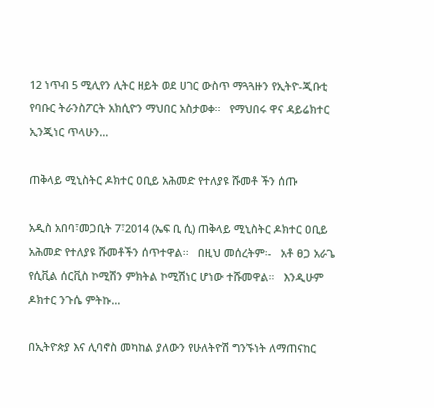12 ነጥብ 5 ሚሊየን ሊትር ዘይት ወደ ሀገር ውስጥ ማጓጓዙን የኢትዮ-ጂቡቲ የባቡር ትራንስፖርት አክሲዮን ማህበር አስታወቀ፡፡   የማህበሩ ዋና ዳይሬክተር ኢንጂነር ጥላሁን…

ጠቅላይ ሚኒስትር ዶክተር ዐቢይ አሕመድ የተለያዩ ሹመቶ ችን ሰጡ

አዲስ አበባ፣መጋቢት 7፣2014 (ኤፍ ቢ ሲ) ጠቅላይ ሚኒስትር ዶክተር ዐቢይ አሕመድ የተለያዩ ሹመቶችን ሰጥተዋል፡፡   በዚህ መሰረትም፡-   አቶ ፀጋ አራጌ የሲቪል ሰርቪስ ኮሚሽን ምክትል ኮሚሽነር ሆነው ተሹመዋል።   እንዲሁም ዶክተር ንጉሴ ምትኩ…

በኢትዮጵያ እና ሊባኖስ መካከል ያለውን የሁለትዮሽ ግንኙነት ለማጠናከር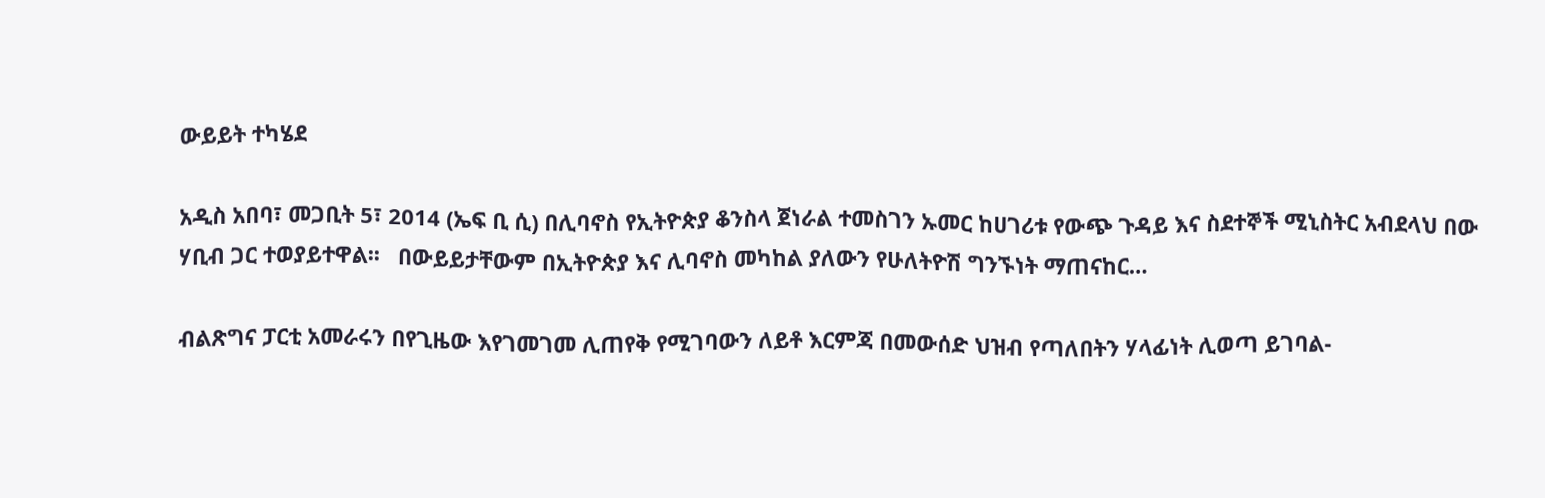ውይይት ተካሄደ

አዲስ አበባ፣ መጋቢት 5፣ 2014 (ኤፍ ቢ ሲ) በሊባኖስ የኢትዮጵያ ቆንስላ ጀነራል ተመስገን ኡመር ከሀገሪቱ የውጭ ጉዳይ እና ስደተኞች ሚኒስትር አብደላህ በው ሃቢብ ጋር ተወያይተዋል፡፡   በውይይታቸውም በኢትዮጵያ እና ሊባኖስ መካከል ያለውን የሁለትዮሽ ግንኙነት ማጠናከር…

ብልጽግና ፓርቲ አመራሩን በየጊዜው እየገመገመ ሊጠየቅ የሚገባውን ለይቶ እርምጃ በመውሰድ ህዝብ የጣለበትን ሃላፊነት ሊወጣ ይገባል-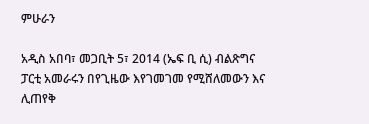ምሁራን

አዲስ አበባ፣ መጋቢት 5፣ 2014 (ኤፍ ቢ ሲ) ብልጽግና ፓርቲ አመራሩን በየጊዜው እየገመገመ የሚሸለመውን እና ሊጠየቅ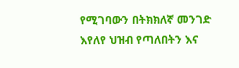የሚገባውን በትክክለኛ መንገድ እየለየ ህዝብ የጣለበትን እና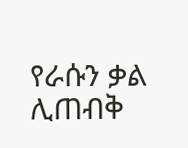የራሱን ቃል ሊጠብቅ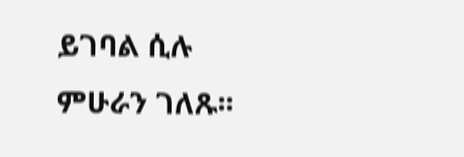ይገባል ሲሉ ምሁራን ገለጹ፡፡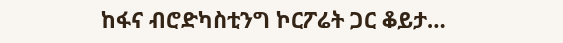ከፋና ብሮድካስቲንግ ኮርፖሬት ጋር ቆይታ…